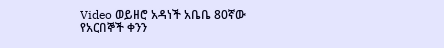Video ወይዘሮ አዳነች አቤቤ 80ኛው የአርበኞች ቀንን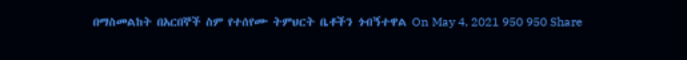በማስመልከት በአርበኞች ስም የተሰየሙ ትምህርት ቤቶችን ጎብኝተዋል On May 4, 2021 950 950 Share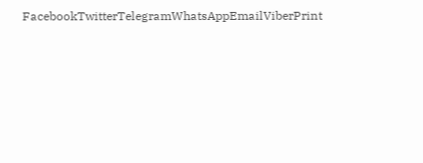FacebookTwitterTelegramWhatsAppEmailViberPrint